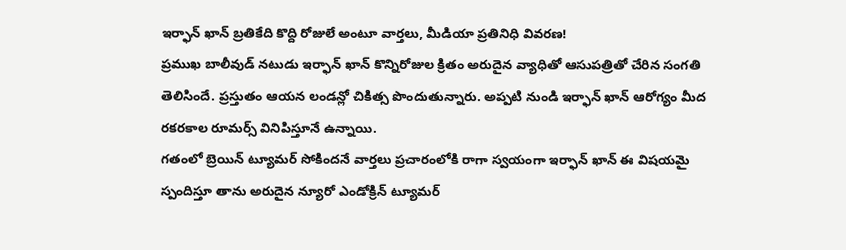ఇర్ఫాన్ ఖాన్ బ్రతికేది కొద్ది రోజులే అంటూ వార్తలు, మీడియా ప్రతినిధి వివరణ!
ప్రముఖ బాలీవుడ్ నటుడు ఇర్ఫాన్ ఖాన్ కొన్నిరోజుల క్రితం అరుదైన వ్యాధితో ఆసుపత్రితో చేరిన సంగతి తెలిసిందే. ప్రస్తుతం ఆయన లండన్లో చికిత్స పొందుతున్నారు. అప్పటి నుండి ఇర్ఫాన్ ఖాన్ ఆరోగ్యం మీద రకరకాల రూమర్స్ వినిపిస్తూనే ఉన్నాయి.
గతంలో బ్రెయిన్ ట్యూమర్ సోకిందనే వార్తలు ప్రచారంలోకి రాగా స్వయంగా ఇర్ఫాన్ ఖాన్ ఈ విషయమై స్పందిస్తూ తాను అరుదైన న్యూరో ఎండోక్రిన్ ట్యూమర్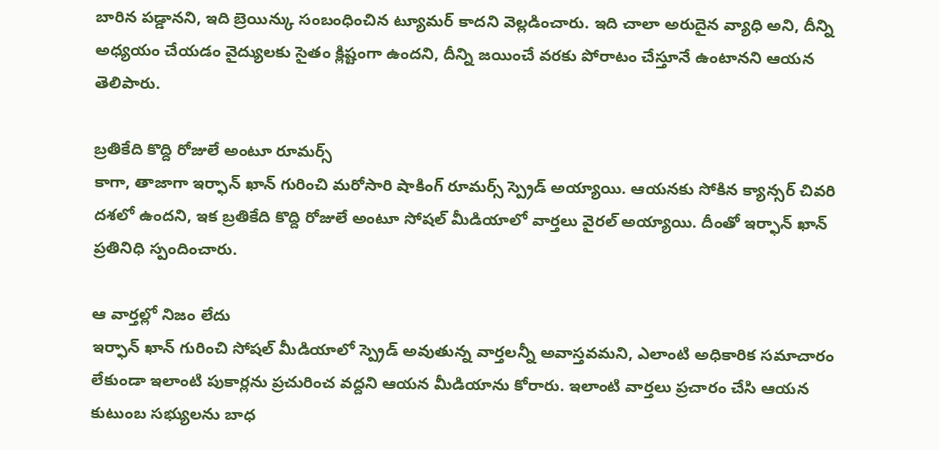బారిన పడ్డానని, ఇది బ్రెయిన్కు సంబంధించిన ట్యూమర్ కాదని వెల్లడించారు. ఇది చాలా అరుదైన వ్యాధి అని, దీన్ని అధ్యయం చేయడం వైద్యులకు సైతం క్లిష్టంగా ఉందని, దీన్ని జయించే వరకు పోరాటం చేస్తూనే ఉంటానని ఆయన తెలిపారు.

బ్రతికేది కొద్ది రోజులే అంటూ రూమర్స్
కాగా, తాజాగా ఇర్ఫాన్ ఖాన్ గురించి మరోసారి షాకింగ్ రూమర్స్ స్ప్రెడ్ అయ్యాయి. ఆయనకు సోకిన క్యాన్సర్ చివరి దశలో ఉందని, ఇక బ్రతికేది కొద్ది రోజులే అంటూ సోషల్ మీడియాలో వార్తలు వైరల్ అయ్యాయి. దీంతో ఇర్ఫాన్ ఖాన్ ప్రతినిధి స్పందించారు.

ఆ వార్తల్లో నిజం లేదు
ఇర్ఫాన్ ఖాన్ గురించి సోషల్ మీడియాలో స్ప్రెడ్ అవుతున్న వార్తలన్నీ అవాస్తవమని, ఎలాంటి అధికారిక సమాచారం లేకుండా ఇలాంటి పుకార్లను ప్రచురించ వద్దని ఆయన మీడియాను కోరారు. ఇలాంటి వార్తలు ప్రచారం చేసి ఆయన కుటుంబ సభ్యులను బాధ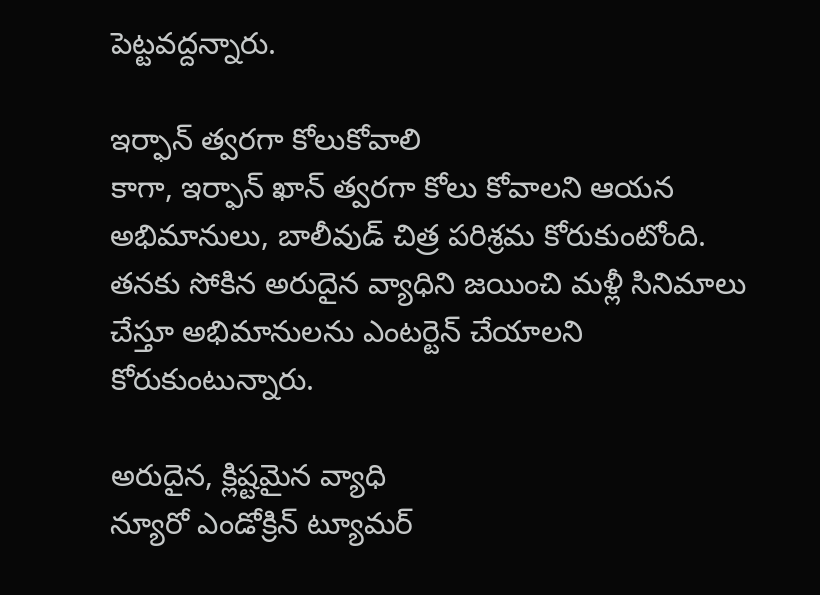పెట్టవద్దన్నారు.

ఇర్ఫాన్ త్వరగా కోలుకోవాలి
కాగా, ఇర్ఫాన్ ఖాన్ త్వరగా కోలు కోవాలని ఆయన అభిమానులు, బాలీవుడ్ చిత్ర పరిశ్రమ కోరుకుంటోంది. తనకు సోకిన అరుదైన వ్యాధిని జయించి మళ్లీ సినిమాలు చేస్తూ అభిమానులను ఎంటర్టెన్ చేయాలని కోరుకుంటున్నారు.

అరుదైన, క్లిష్టమైన వ్యాధి
న్యూరో ఎండోక్రిన్ ట్యూమర్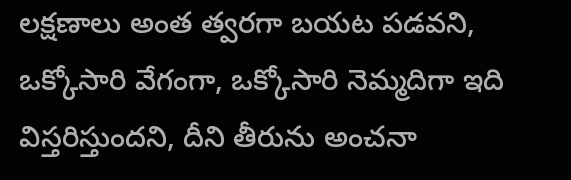లక్షణాలు అంత త్వరగా బయట పడవని, ఒక్కోసారి వేగంగా, ఒక్కోసారి నెమ్మదిగా ఇది విస్తరిస్తుందని, దీని తీరును అంచనా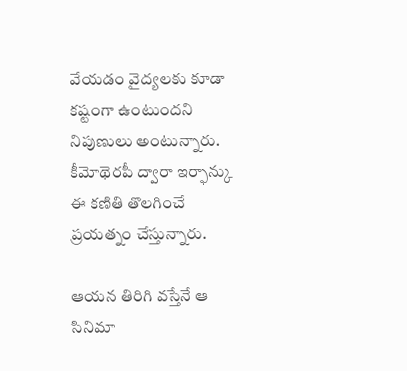వేయడం వైద్యలకు కూడా కష్టంగా ఉంటుందని నిపుణులు అంటున్నారు. కీమోథెరపీ ద్వారా ఇర్ఫాన్కు ఈ కణితి తొలగించే ప్రయత్నం చేస్తున్నారు.

ఆయన తిరిగి వస్తేనే ఆ సినిమా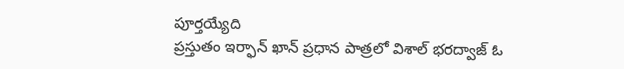పూర్తయ్యేది
ప్రస్తుతం ఇర్ఫాన్ ఖాన్ ప్రధాన పాత్రలో విశాల్ భరద్వాజ్ ఓ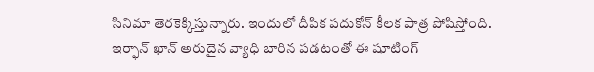సినిమా తెరకెక్కిస్తున్నారు. ఇందులో దీపిక పదుకోన్ కీలక పాత్ర పోషిస్తోంది. ఇర్ఫాన్ ఖాన్ అరుదైన వ్యాధి బారిన పడటంతో ఈ షూటింగ్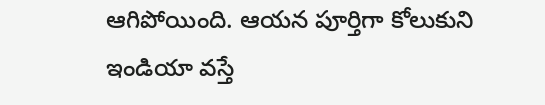ఆగిపోయింది. ఆయన పూర్తిగా కోలుకుని ఇండియా వస్తే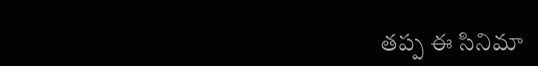తప్ప ఈ సినిమా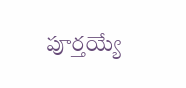పూర్తయ్యే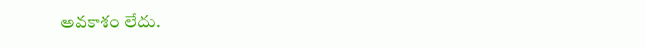అవకాశం లేదు.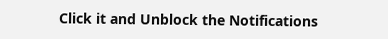Click it and Unblock the Notifications